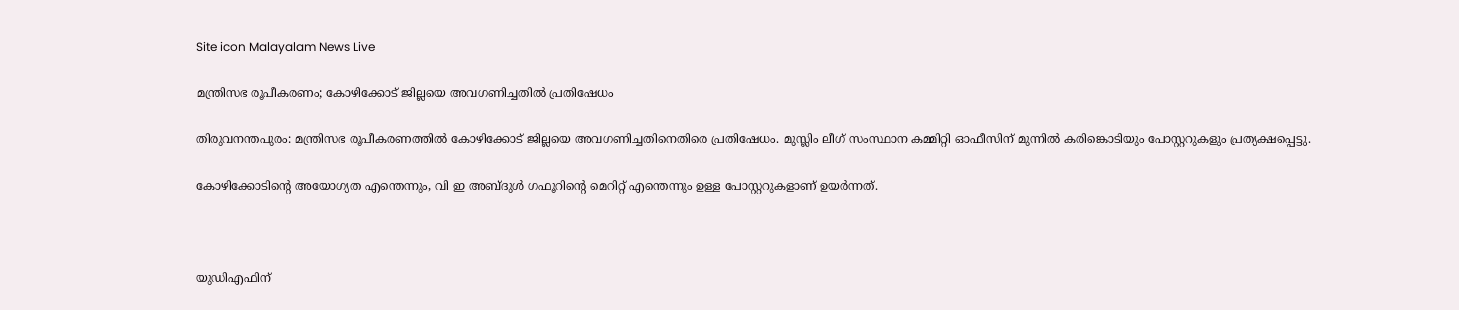Site icon Malayalam News Live

മന്ത്രിസഭ രൂപീകരണം; കോഴിക്കോട് ജില്ലയെ അവഗണിച്ചതില്‍ പ്രതിഷേധം

തിരുവനന്തപുരം: മന്ത്രിസഭ രൂപീകരണത്തില്‍ കോഴിക്കോട് ജില്ലയെ അവഗണിച്ചതിനെതിരെ പ്രതിഷേധം. മുസ്ലിം ലീഗ് സംസ്ഥാന കമ്മിറ്റി ഓഫീസിന് മുന്നില്‍ കരിങ്കൊടിയും പോസ്റ്ററുകളും പ്രത്യക്ഷപ്പെട്ടു.

കോഴിക്കോടിന്റെ അയോഗ്യത എന്തെന്നും, വി ഇ അബ്ദുള്‍ ഗഫൂറിന്റെ മെറിറ്റ് എന്തെന്നും ഉള്ള പോസ്റ്ററുകളാണ് ഉയര്‍ന്നത്.



യുഡിഎഫിന്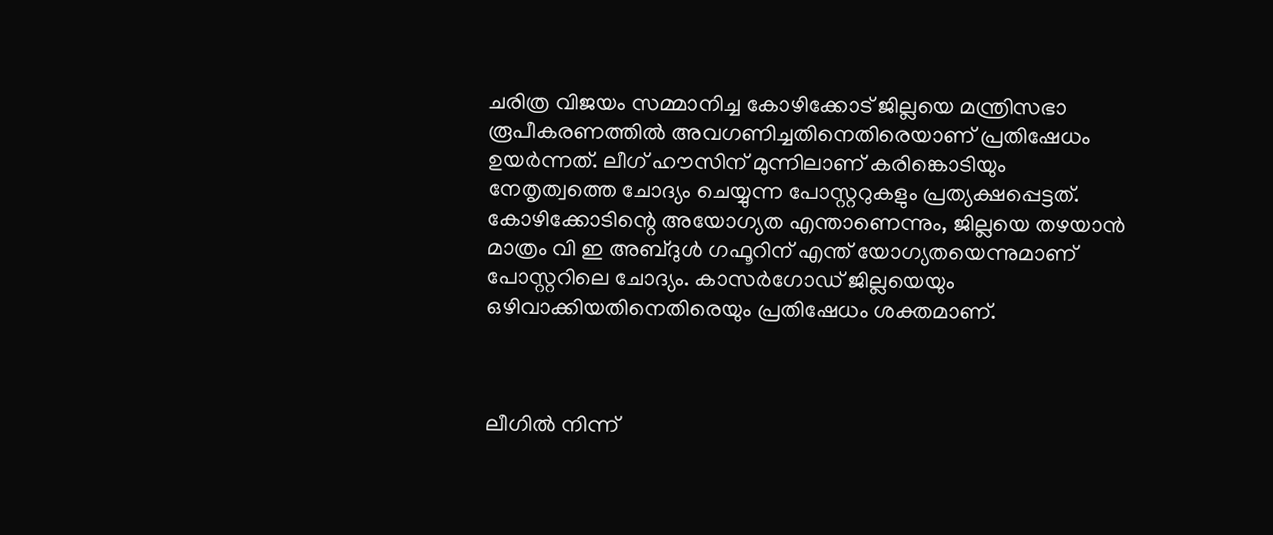ചരിത്ര വിജയം സമ്മാനിച്ച കോഴിക്കോട് ജില്ലയെ മന്ത്രിസഭാ രൂപീകരണത്തില്‍ അവഗണിച്ചതിനെതിരെയാണ് പ്രതിഷേധം ഉയര്‍ന്നത്. ലീഗ് ഹൗസിന് മുന്നിലാണ് കരിങ്കൊടിയും നേതൃത്വത്തെ ചോദ്യം ചെയ്യുന്ന പോസ്റ്ററുകളും പ്രത്യക്ഷപ്പെട്ടത്. കോഴിക്കോടിന്റെ അയോഗ്യത എന്താണെന്നും, ജില്ലയെ തഴയാന്‍ മാത്രം വി ഇ അബ്ദുള്‍ ഗഫൂറിന് എന്ത് യോഗ്യതയെന്നുമാണ് പോസ്റ്ററിലെ ചോദ്യം. കാസര്‍ഗോഡ് ജില്ലയെയും ഒഴിവാക്കിയതിനെതിരെയും പ്രതിഷേധം ശക്തമാണ്.



ലീഗില്‍ നിന്ന്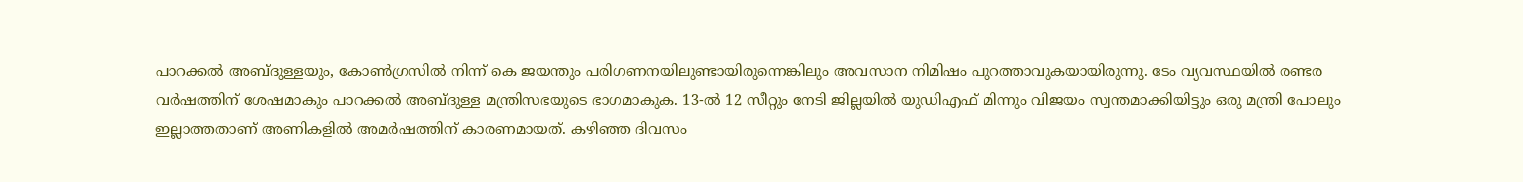പാറക്കല്‍ അബ്ദുള്ളയും, കോണ്‍ഗ്രസില്‍ നിന്ന് കെ ജയന്തും പരിഗണനയിലുണ്ടായിരുന്നെങ്കിലും അവസാന നിമിഷം പുറത്താവുകയായിരുന്നു. ടേം വ്യവസ്ഥയില്‍ രണ്ടര വര്‍ഷത്തിന് ശേഷമാകും പാറക്കല്‍ അബ്ദുള്ള മന്ത്രിസഭയുടെ ഭാഗമാകുക. 13-ല്‍ 12 സീറ്റും നേടി ജില്ലയില്‍ യുഡിഎഫ് മിന്നും വിജയം സ്വന്തമാക്കിയിട്ടും ഒരു മന്ത്രി പോലും ഇല്ലാത്തതാണ് അണികളില്‍ അമര്‍ഷത്തിന് കാരണമായത്. കഴിഞ്ഞ ദിവസം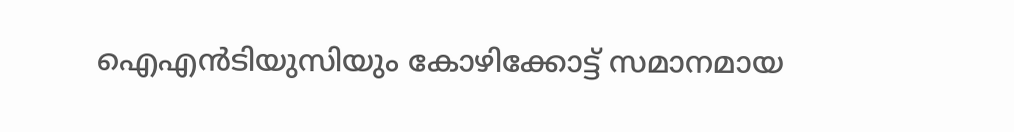ഐഎന്‍ടിയുസിയും കോഴിക്കോട്ട് സമാനമായ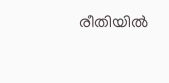രീതിയില്‍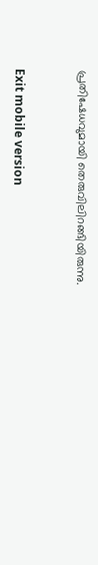പ്രതിഷേധവുമായി തെരുവിലിറങ്ങിയിരുന്നു.



Exit mobile version